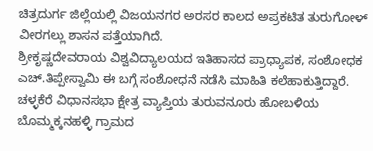ಚಿತ್ರದುರ್ಗ ಜಿಲ್ಲೆಯಲ್ಲಿ ವಿಜಯನಗರ ಅರಸರ ಕಾಲದ ಅಪ್ರಕಟಿತ ತುರುಗೋಳ್ ವೀರಗಲ್ಲು ಶಾಸನ ಪತ್ತೆಯಾಗಿದೆ.
ಶ್ರೀಕೃಷ್ಣದೇವರಾಯ ವಿಶ್ವವಿದ್ಯಾಲಯದ ಇತಿಹಾಸದ ಪ್ರಾಧ್ಯಾಪಕ, ಸಂಶೋಧಕ ಎಚ್.ತಿಪ್ಪೇಸ್ವಾಮಿ ಈ ಬಗ್ಗೆ ಸಂಶೋಧನೆ ನಡೆಸಿ ಮಾಹಿತಿ ಕಲೆಹಾಕುತ್ತಿದ್ದಾರೆ.
ಚಳ್ಳಕೆರೆ ವಿಧಾನಸಭಾ ಕ್ಷೇತ್ರ ವ್ಯಾಪ್ತಿಯ ತುರುವನೂರು ಹೋಬಳಿಯ ಬೊಮ್ಮಕ್ಕನಹಳ್ಳಿ ಗ್ರಾಮದ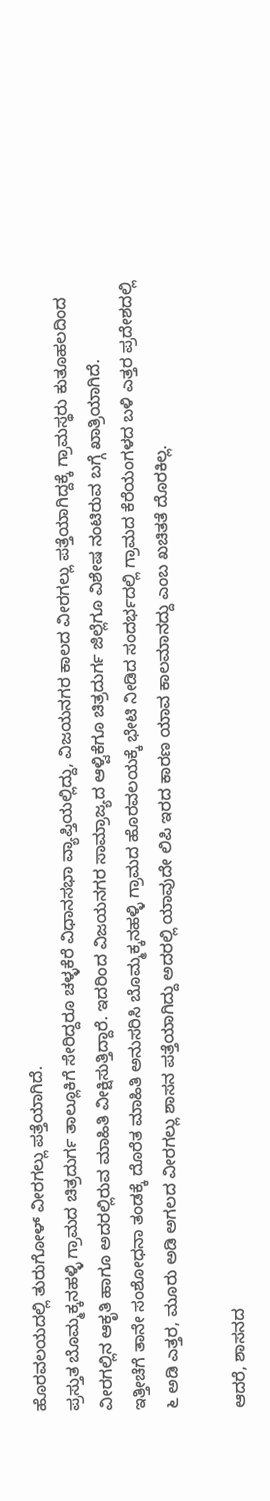ಹೊರವಲಯದಲ್ಲಿ ತುರುಗೋಳ್ ವೀರಗಲ್ಲು ಪತ್ತೆಯಾಗಿದೆ.
ಪ್ರಸ್ತುತ ಬೊಮ್ಮಕ್ಕನಹಳ್ಳಿ ಗ್ರಾಮದ ಚಿತ್ರದುರ್ಗ ತಾಲ್ಲೂಕಿಗೆ ಸೇರಿದ್ದರೂ ಚಳ್ಳಕೆರೆ ವಿಧಾನಸಭಾ ವ್ಯಾಪ್ತಿಯಲ್ಲಿದ್ದು, ವಿಜಯನಗರ ಕಾಲದ ವೀರಗಲ್ಲು ಪತ್ತೆಯಾಗಿದ್ದಕ್ಕೆ ಗ್ರಾಮಸ್ಥರು ಕುತೂಹಲದಿಂದ ವೀರಗಲ್ಲಿನ ಆಕೃತಿ ಹಾಗೂ ಅದರಲ್ಲಿರುವ ಮಾಹಿತಿ ವೀಕ್ಷಿಸುತ್ತಿದ್ದಾರೆ. ಇದರಿಂದ ವಿಜಯನಗರ ಸಾಮ್ರಾಜ್ಯದ ಆಳ್ವಿಕೆಗೂ ಚಿತ್ರದುರ್ಗ ಜಿಲ್ಲೆಗೂ ವಿಶೇಷ ನಂಟಿರುವ ಬಗ್ಗೆ ಖಾತ್ರಿಯಾಗಿದೆ.
ಇತ್ತೀಚೆಗೆ ತಾನೇ ಸಂಶೋಧನಾ ತಂಡಕ್ಕೆ ದೊರೆತ ಮಾಹಿತಿ ಅನುಸರಿಸಿ ಬೊಮ್ಮಕ್ಕನಹಳ್ಳಿ ಗ್ರಾಮದ ಹೊರವಲಯಕ್ಕೆ ಭೇಟಿ ನೀಡಿದ ಸಂದರ್ಭದಲ್ಲಿ ಗ್ರಾಮದ ಕೆರೆಯಂಗಳದ ಬಳಿ ಎತ್ತರ ಪ್ರದೇಶದಲ್ಲಿ ೬ ಅಡಿ ಎತ್ತರ, ಮೂರು ಅಡಿ ಅಗಲದ ವೀರಗಲ್ಲು ಶಾಸನ ಪತ್ತೆಯಾಗಿದ್ದು ಅದರಲ್ಲಿ ಯಾವುದೇ ಲಿಪಿ ಇರದ ಕಾರಣ ಯಾವ ಕಾಲಮಾನದ್ದು ಎಂಬ ಖಚಿತತೆ ದೊರಕಿಲ್ಲ.

ಆದರೆ, ಶಾಸನದ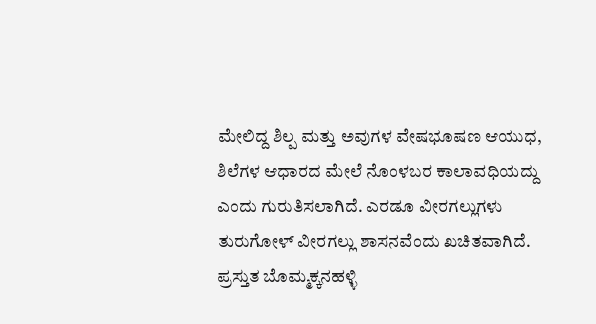ಮೇಲಿದ್ದ ಶಿಲ್ಪ ಮತ್ತು ಅವುಗಳ ವೇಷಭೂಷಣ ಆಯುಧ, ಶಿಲೆಗಳ ಆಧಾರದ ಮೇಲೆ ನೊಂಳಬರ ಕಾಲಾವಧಿಯದ್ದು ಎಂದು ಗುರುತಿಸಲಾಗಿದೆ. ಎರಡೂ ವೀರಗಲ್ಲುಗಳು ತುರುಗೋಳ್ ವೀರಗಲ್ಲು ಶಾಸನವೆಂದು ಖಚಿತವಾಗಿದೆ.
ಪ್ರಸ್ತುತ ಬೊಮ್ಮಕ್ಕನಹಳ್ಳಿ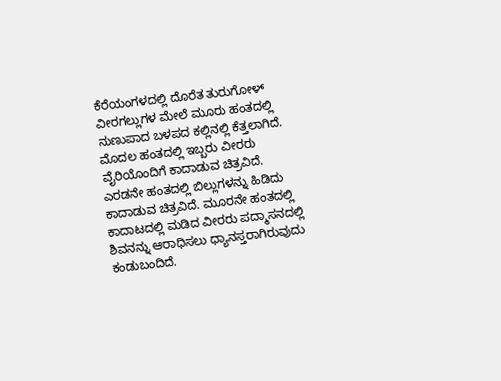ಕೆರೆಯಂಗಳದಲ್ಲಿ ದೊರೆತ ತುರುಗೋಳ್ ವೀರಗಲ್ಲುಗಳ ಮೇಲೆ ಮೂರು ಹಂತದಲ್ಲಿ ನುಣುಪಾದ ಬಳಪದ ಕಲ್ಲಿನಲ್ಲಿ ಕೆತ್ತಲಾಗಿದೆ. ಮೊದಲ ಹಂತದಲ್ಲಿ ಇಬ್ಬರು ವೀರರು ವೈರಿಯೊಂದಿಗೆ ಕಾದಾಡುವ ಚಿತ್ರವಿದೆ.
ಎರಡನೇ ಹಂತದಲ್ಲಿ ಬಿಲ್ಲುಗಳನ್ನು ಹಿಡಿದು ಕಾದಾಡುವ ಚಿತ್ರವಿದೆ. ಮೂರನೇ ಹಂತದಲ್ಲಿ ಕಾದಾಟದಲ್ಲಿ ಮಡಿದ ವೀರರು ಪದ್ಮಾಸನದಲ್ಲಿ ಶಿವನನ್ನು ಆರಾಧಿಸಲು ಧ್ಯಾನಸ್ತರಾಗಿರುವುದು ಕಂಡುಬಂದಿದೆ.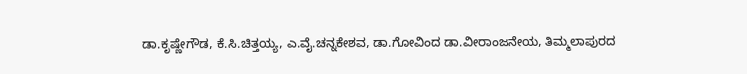ಡಾ.ಕೃಷ್ಣೇಗೌಡ, ಕೆ.ಸಿ.ಚಿತ್ತಯ್ಯ, ಎ.ವೈ.ಚನ್ನಕೇಶವ, ಡಾ.ಗೋವಿಂದ ಡಾ.ವೀರಾಂಜನೇಯ, ತಿಮ್ಮಲಾಪುರದ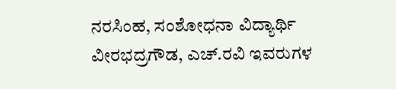ನರಸಿಂಹ, ಸಂಶೋಧನಾ ವಿದ್ಯಾರ್ಥಿ ವೀರಭದ್ರಗೌಡ, ಎಚ್.ರವಿ ಇವರುಗಳ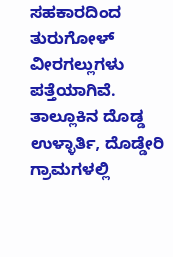ಸಹಕಾರದಿಂದ ತುರುಗೋಳ್ ವೀರಗಲ್ಲುಗಳು ಪತ್ತೆಯಾಗಿವೆ.
ತಾಲ್ಲೂಕಿನ ದೊಡ್ಡ ಉಳ್ಳಾರ್ತಿ, ದೊಡ್ಡೇರಿ ಗ್ರಾಮಗಳಲ್ಲಿ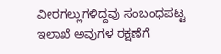ವೀರಗಲ್ಲುಗಳಿದ್ದವು ಸಂಬಂಧಪಟ್ಟ ಇಲಾಖೆ ಅವುಗಳ ರಕ್ಷಣೆಗೆ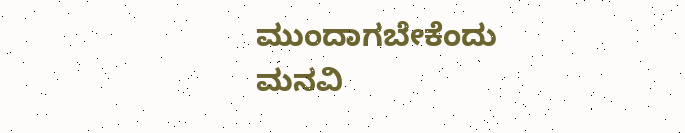ಮುಂದಾಗಬೇಕೆಂದು ಮನವಿ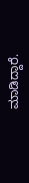ಮಾಡಿದ್ದಾರೆ.